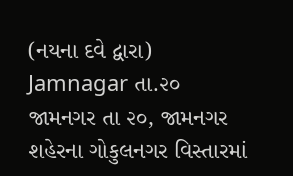(નયના દવે દ્વારા) Jamnagar તા.૨૦
જામનગર તા ૨૦, જામનગર શહેરના ગોકુલનગર વિસ્તારમાં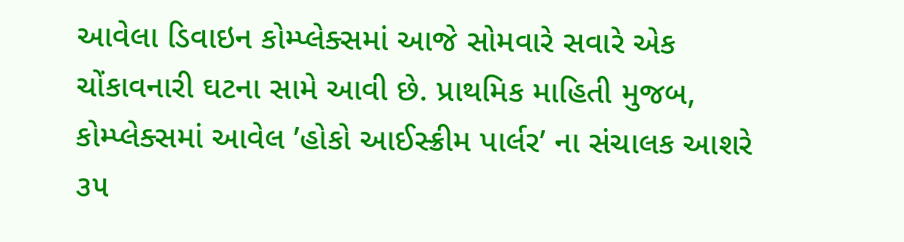આવેલા ડિવાઇન કોમ્પ્લેક્સમાં આજે સોમવારે સવારે એક ચોંકાવનારી ઘટના સામે આવી છે. પ્રાથમિક માહિતી મુજબ, કોમ્પ્લેક્સમાં આવેલ ’હોકો આઈસ્ક્રીમ પાર્લર’ ના સંચાલક આશરે ૩૫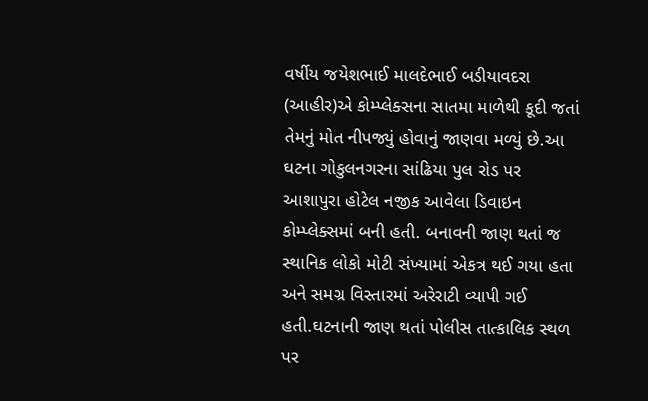વર્ષીય જયેશભાઈ માલદેભાઈ બડીયાવદરા (આહીર)એ કોમ્પ્લેક્સના સાતમા માળેથી કૂદી જતાં તેમનું મોત નીપજ્યું હોવાનું જાણવા મળ્યું છે.આ ઘટના ગોકુલનગરના સાંઢિયા પુલ રોડ પર આશાપુરા હોટેલ નજીક આવેલા ડિવાઇન કોમ્પ્લેક્સમાં બની હતી. બનાવની જાણ થતાં જ સ્થાનિક લોકો મોટી સંખ્યામાં એકત્ર થઈ ગયા હતા અને સમગ્ર વિસ્તારમાં અરેરાટી વ્યાપી ગઈ હતી.ઘટનાની જાણ થતાં પોલીસ તાત્કાલિક સ્થળ પર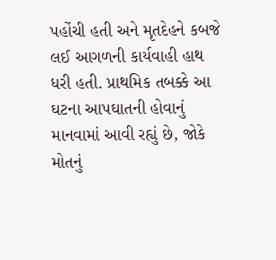પહોંચી હતી અને મૃતદેહને કબજે લઈ આગળની કાર્યવાહી હાથ ધરી હતી. પ્રાથમિક તબક્કે આ ઘટના આપઘાતની હોવાનું માનવામાં આવી રહ્યું છે, જોકે મોતનું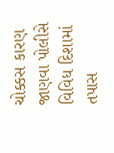ચોક્કસ કારણ જાણવા પોલીસે વિવિધ દિશામાં તપાસ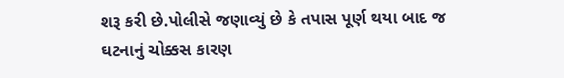શરૂ કરી છે.પોલીસે જણાવ્યું છે કે તપાસ પૂર્ણ થયા બાદ જ ઘટનાનું ચોક્કસ કારણ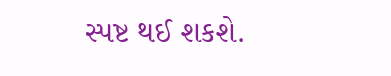સ્પષ્ટ થઈ શકશે.